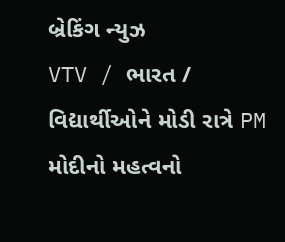બ્રેકિંગ ન્યુઝ
VTV / ભારત / વિદ્યાર્થીઓને મોડી રાત્રે PM મોદીનો મહત્વનો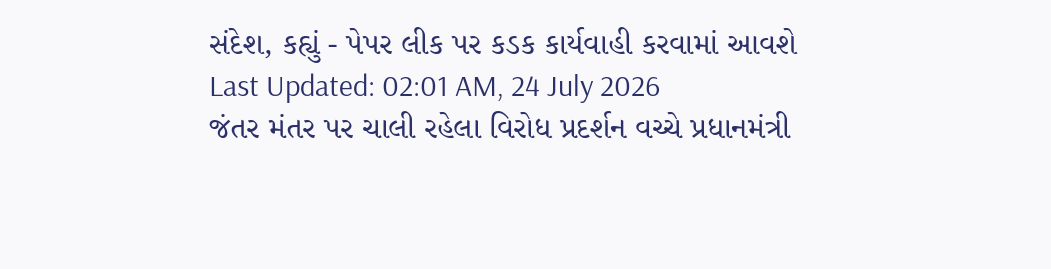સંદેશ, કહ્યું - પેપર લીક પર કડક કાર્યવાહી કરવામાં આવશે
Last Updated: 02:01 AM, 24 July 2026
જંતર મંતર પર ચાલી રહેલા વિરોધ પ્રદર્શન વચ્ચે પ્રધાનમંત્રી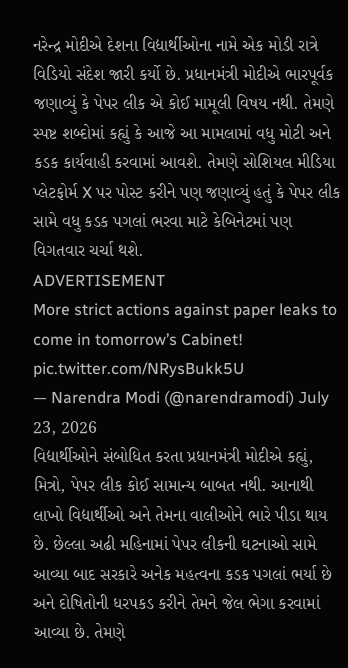નરેન્દ્ર મોદીએ દેશના વિદ્યાર્થીઓના નામે એક મોડી રાત્રે વિડિયો સંદેશ જારી કર્યો છે. પ્રધાનમંત્રી મોદીએ ભારપૂર્વક જણાવ્યું કે પેપર લીક એ કોઈ મામૂલી વિષય નથી. તેમણે સ્પષ્ટ શબ્દોમાં કહ્યું કે આજે આ મામલામાં વધુ મોટી અને કડક કાર્યવાહી કરવામાં આવશે. તેમણે સોશિયલ મીડિયા પ્લેટફોર્મ X પર પોસ્ટ કરીને પણ જણાવ્યું હતું કે પેપર લીક સામે વધુ કડક પગલાં ભરવા માટે કેબિનેટમાં પણ વિગતવાર ચર્ચા થશે.
ADVERTISEMENT
More strict actions against paper leaks to come in tomorrow’s Cabinet! pic.twitter.com/NRysBukk5U
— Narendra Modi (@narendramodi) July 23, 2026
વિદ્યાર્થીઓને સંબોધિત કરતા પ્રધાનમંત્રી મોદીએ કહ્યું, મિત્રો, પેપર લીક કોઈ સામાન્ય બાબત નથી. આનાથી લાખો વિદ્યાર્થીઓ અને તેમના વાલીઓને ભારે પીડા થાય છે. છેલ્લા અઢી મહિનામાં પેપર લીકની ઘટનાઓ સામે આવ્યા બાદ સરકારે અનેક મહત્વના કડક પગલાં ભર્યા છે અને દોષિતોની ધરપકડ કરીને તેમને જેલ ભેગા કરવામાં આવ્યા છે. તેમણે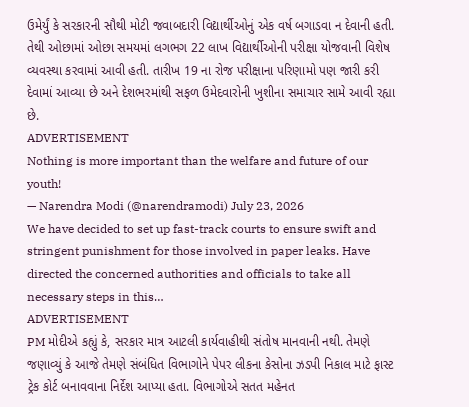ઉમેર્યું કે સરકારની સૌથી મોટી જવાબદારી વિદ્યાર્થીઓનું એક વર્ષ બગાડવા ન દેવાની હતી. તેથી ઓછામાં ઓછા સમયમાં લગભગ 22 લાખ વિદ્યાર્થીઓની પરીક્ષા યોજવાની વિશેષ વ્યવસ્થા કરવામાં આવી હતી. તારીખ 19 ના રોજ પરીક્ષાના પરિણામો પણ જારી કરી દેવામાં આવ્યા છે અને દેશભરમાંથી સફળ ઉમેદવારોની ખુશીના સમાચાર સામે આવી રહ્યા છે.
ADVERTISEMENT
Nothing is more important than the welfare and future of our youth!
— Narendra Modi (@narendramodi) July 23, 2026
We have decided to set up fast-track courts to ensure swift and stringent punishment for those involved in paper leaks. Have directed the concerned authorities and officials to take all necessary steps in this…
ADVERTISEMENT
PM મોદીએ કહ્યું કે, સરકાર માત્ર આટલી કાર્યવાહીથી સંતોષ માનવાની નથી. તેમણે જણાવ્યું કે આજે તેમણે સંબંધિત વિભાગોને પેપર લીકના કેસોના ઝડપી નિકાલ માટે ફાસ્ટ ટ્રેક કોર્ટ બનાવવાના નિર્દેશ આપ્યા હતા. વિભાગોએ સતત મહેનત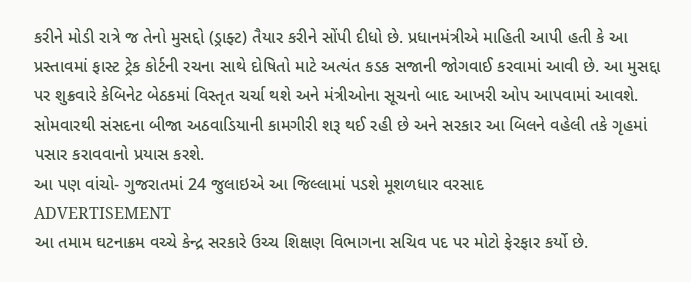કરીને મોડી રાત્રે જ તેનો મુસદ્દો (ડ્રાફ્ટ) તૈયાર કરીને સોંપી દીધો છે. પ્રધાનમંત્રીએ માહિતી આપી હતી કે આ પ્રસ્તાવમાં ફાસ્ટ ટ્રેક કોર્ટની રચના સાથે દોષિતો માટે અત્યંત કડક સજાની જોગવાઈ કરવામાં આવી છે. આ મુસદ્દા પર શુક્રવારે કેબિનેટ બેઠકમાં વિસ્તૃત ચર્ચા થશે અને મંત્રીઓના સૂચનો બાદ આખરી ઓપ આપવામાં આવશે. સોમવારથી સંસદના બીજા અઠવાડિયાની કામગીરી શરૂ થઈ રહી છે અને સરકાર આ બિલને વહેલી તકે ગૃહમાં પસાર કરાવવાનો પ્રયાસ કરશે.
આ પણ વાંચો- ગુજરાતમાં 24 જુલાઇએ આ જિલ્લામાં પડશે મૂશળધાર વરસાદ
ADVERTISEMENT
આ તમામ ઘટનાક્રમ વચ્ચે કેન્દ્ર સરકારે ઉચ્ચ શિક્ષણ વિભાગના સચિવ પદ પર મોટો ફેરફાર કર્યો છે.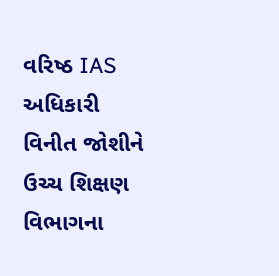વરિષ્ઠ IAS અધિકારી વિનીત જોશીને ઉચ્ચ શિક્ષણ વિભાગના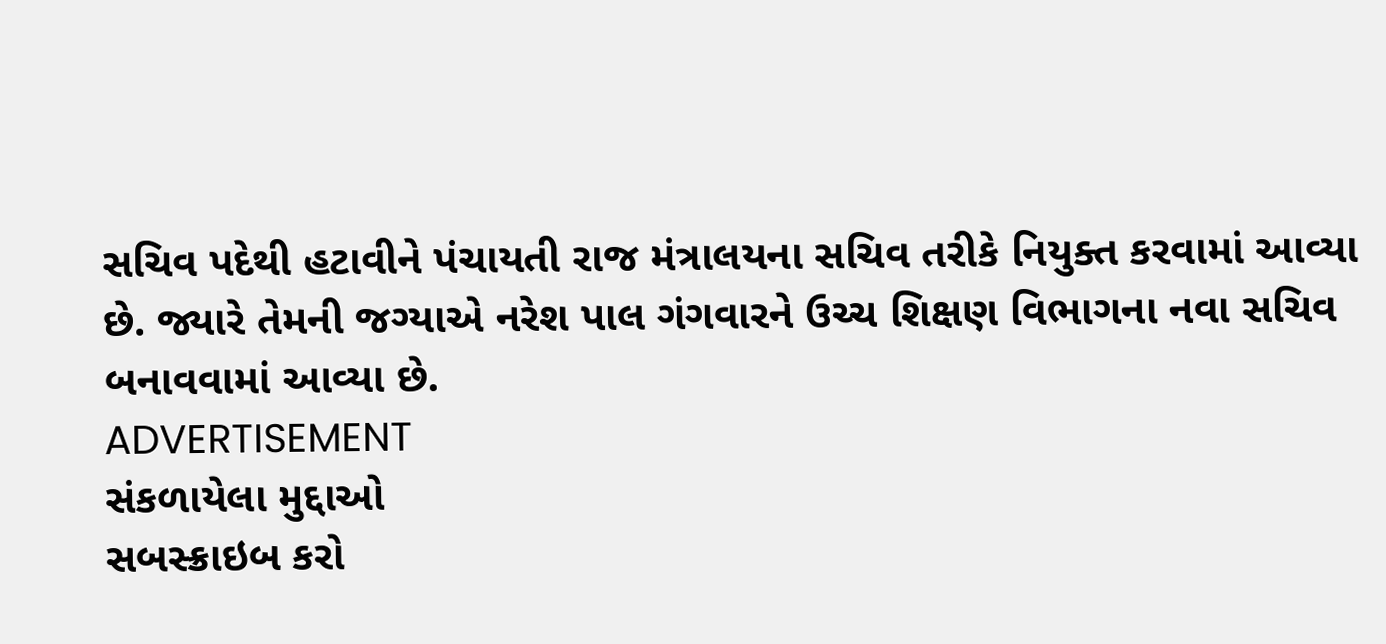સચિવ પદેથી હટાવીને પંચાયતી રાજ મંત્રાલયના સચિવ તરીકે નિયુક્ત કરવામાં આવ્યા છે. જ્યારે તેમની જગ્યાએ નરેશ પાલ ગંગવારને ઉચ્ચ શિક્ષણ વિભાગના નવા સચિવ બનાવવામાં આવ્યા છે.
ADVERTISEMENT
સંકળાયેલા મુદ્દાઓ
સબસ્ક્રાઇબ કરો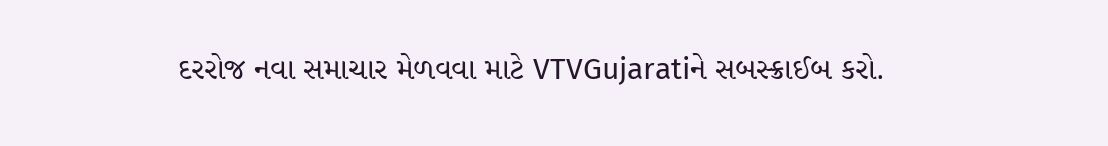દરરોજ નવા સમાચાર મેળવવા માટે VTVGujaratiને સબસ્ક્રાઈબ કરો.